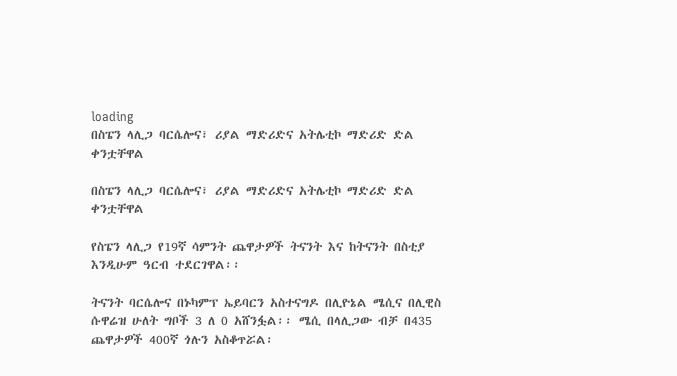loading
በስፔን ላሊጋ ባርሴሎና፣ ሪያል ማድሪድና አትሌቲኮ ማድሪድ ድል ቀንቷቸዋል

በስፔን ላሊጋ ባርሴሎና፣ ሪያል ማድሪድና አትሌቲኮ ማድሪድ ድል ቀንቷቸዋል

የስፔን ላሊጋ የ19ኛ ሳምንት ጨዋታዎች ትናንት እና ከትናንት በስቲያ እንዲሁም ዓርብ ተደርገዋል፡፡

ትናንት ባርሴሎና በኑካምፕ ኤይባርን አስተናግዶ በሊዮኔል ሜሲና በሊዊስ ሱዋሬዝ ሁለት ግቦች 3 ለ 0 አሸንፏል፡፡ ሜሲ በላሊጋው ብቻ በ435 ጨዋታዎች 400ኛ ጎሉን አስቆጥሯል፡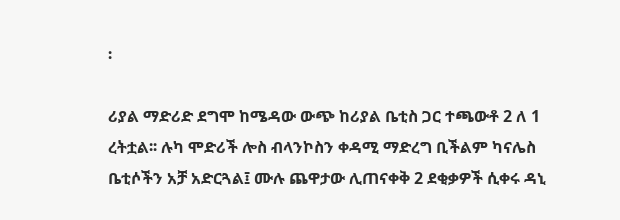፡

ሪያል ማድሪድ ደግሞ ከሜዳው ውጭ ከሪያል ቤቲስ ጋር ተጫውቶ 2 ለ 1 ረትቷል፡፡ ሉካ ሞድሪች ሎስ ብላንኮስን ቀዳሚ ማድረግ ቢችልም ካናሌስ ቤቲሶችን አቻ አድርጓል፤ ሙሉ ጨዋታው ሊጠናቀቅ 2 ደቂቃዎች ሲቀሩ ዳኒ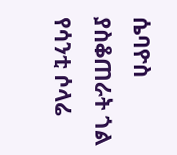ሴባዮስ ያስቆጠራት ጎል የሳንቲ ሶላሬ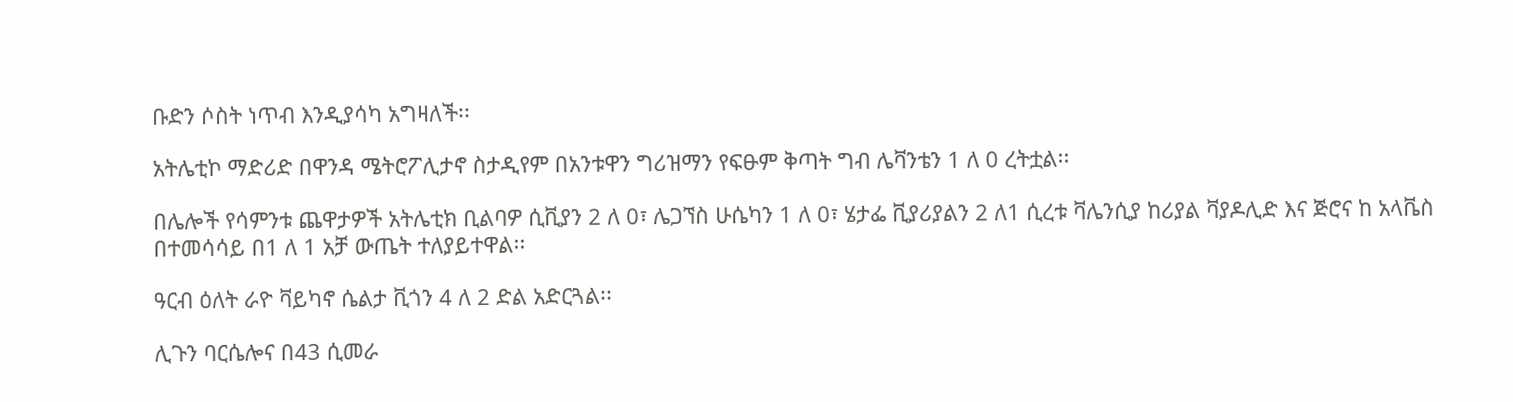ቡድን ሶስት ነጥብ እንዲያሳካ አግዛለች፡፡

አትሌቲኮ ማድሪድ በዋንዳ ሜትሮፖሊታኖ ስታዲየም በአንቱዋን ግሪዝማን የፍፁም ቅጣት ግብ ሌቫንቴን 1 ለ 0 ረትቷል፡፡

በሌሎች የሳምንቱ ጨዋታዎች አትሌቲክ ቢልባዎ ሲቪያን 2 ለ 0፣ ሌጋኘስ ሁሴካን 1 ለ 0፣ ሄታፌ ቪያሪያልን 2 ለ1 ሲረቱ ቫሌንሲያ ከሪያል ቫያዶሊድ እና ጅሮና ከ አላቬስ በተመሳሳይ በ1 ለ 1 አቻ ውጤት ተለያይተዋል፡፡

ዓርብ ዕለት ራዮ ቫይካኖ ሴልታ ቪጎን 4 ለ 2 ድል አድርጓል፡፡

ሊጉን ባርሴሎና በ43 ሲመራ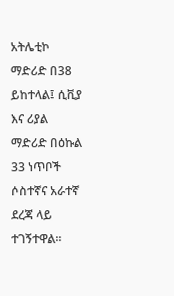አትሌቲኮ ማድሪድ በ38 ይከተላል፤ ሲቪያ እና ሪያል ማድሪድ በዕኩል 33 ነጥቦች ሶስተኛና አራተኛ ደረጃ ላይ ተገኝተዋል፡፡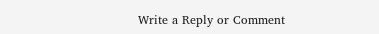Write a Reply or Comment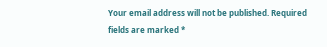Your email address will not be published. Required fields are marked *